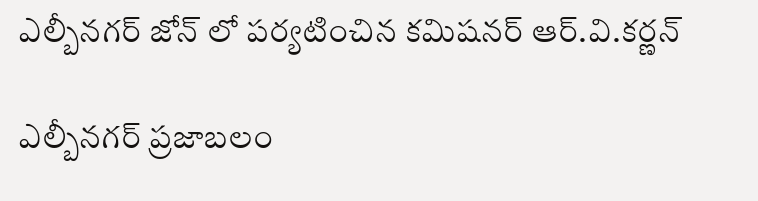ఎల్బీనగర్‌ జోన్‌ లో పర్యటించిన కమిషనర్‌ ఆర్‌.వి.కర్ణన్‌

ఎల్బీనగర్‌ ప్రజాబలం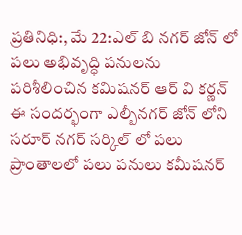ప్రతినిధి:, మే 22:ఎల్‌ బి నగర్‌ జోన్‌ లో పలు అభివృద్ధి పనులను పరిశీలించిన కమిషనర్‌ ఆర్‌ వి కర్ణన్‌ ఈ సందర్భంగా ఎల్బీనగర్‌ జోన్‌ లోని సరూర్‌ నగర్‌ సర్కిల్‌ లో పలు ప్రాంతాలలో పలు పనులు కమీషనర్‌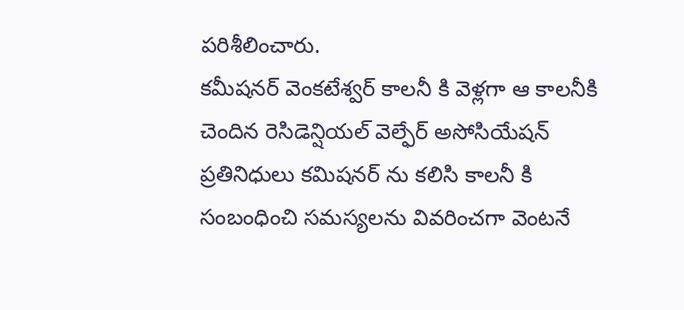పరిశీలించారు.
కమీషనర్‌ వెంకటేశ్వర్‌ కాలనీ కి వెళ్లగా ఆ కాలనీకి చెందిన రెసిడెన్షియల్‌ వెల్ఫేర్‌ అసోసియేషన్‌ ప్రతినిధులు కమిషనర్‌ ను కలిసి కాలనీ కి సంబంధించి సమస్యలను వివరించగా వెంటనే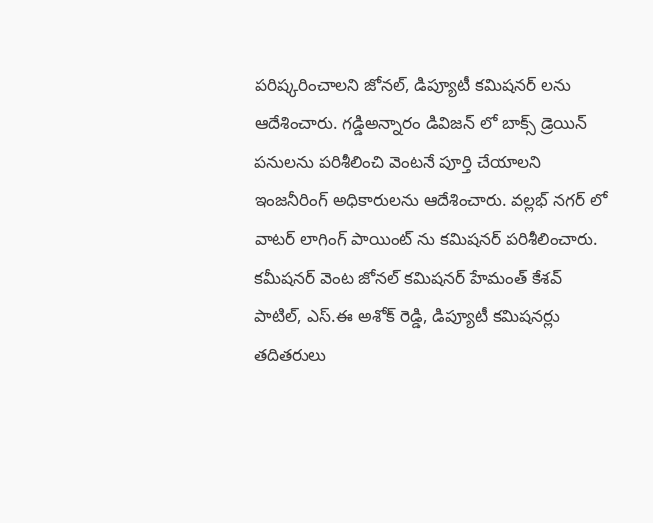పరిష్కరించాలని జోనల్‌, డిప్యూటీ కమిషనర్‌ లను ఆదేశించారు. గడ్డిఅన్నారం డివిజన్‌ లో బాక్స్‌ డ్రెయిన్‌ పనులను పరిశీలించి వెంటనే పూర్తి చేయాలని ఇంజనీరింగ్‌ అధికారులను ఆదేశించారు. వల్లభ్‌ నగర్‌ లో వాటర్‌ లాగింగ్‌ పాయింట్‌ ను కమిషనర్‌ పరిశీలించారు.
కమీషనర్‌ వెంట జోనల్‌ కమిషనర్‌ హేమంత్‌ కేశవ్‌ పాటిల్‌, ఎస్‌.ఈ అశోక్‌ రెడ్డి, డిప్యూటీ కమిషనర్లు తదితరులు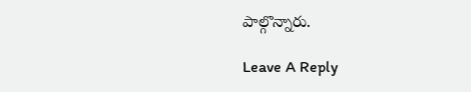పాల్గొన్నారు.

Leave A Reply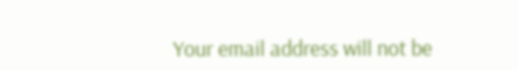Your email address will not be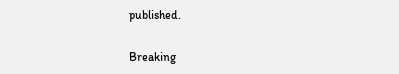published.

Breaking